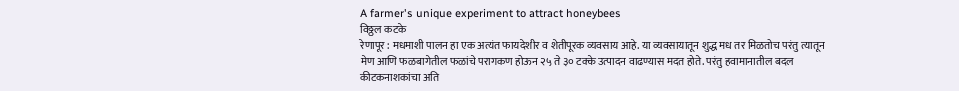A farmer's unique experiment to attract honeybees
विठ्ठल कटके
रेणापूर : मधमाशी पालन हा एक अत्यंत फायदेशीर व शेतीपूरक व्यवसाय आहे. या व्यवसायातून शुद्ध मध तर मिळतोच परंतु त्यातून मेण आणि फळबागेतील फळांचे परागकण होऊन २५ ते ३० टक्के उत्पादन वाढण्यास मदत होते. परंतु हवामानातील बदल कीटकनाशकांचा अति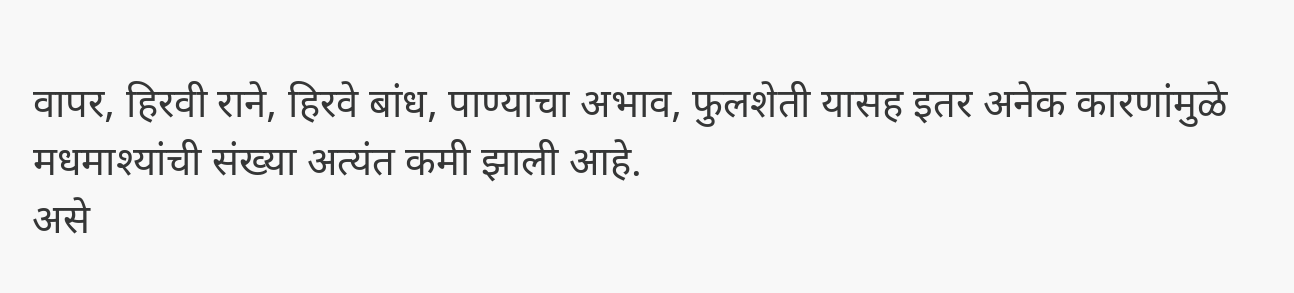वापर, हिरवी राने, हिरवे बांध, पाण्याचा अभाव, फुलशेती यासह इतर अनेक कारणांमुळे मधमाश्यांची संख्या अत्यंत कमी झाली आहे.
असे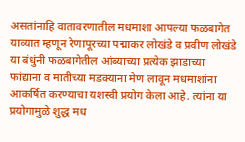असतांनाहि वातावरणातील मधमाशा आपल्या फळबागेत याव्यात म्हणून रेणापूरच्या पद्माकर लोखंडे व प्रवीण लोखंडे या बंधुंनी फळबागेतील आंब्याच्या प्रत्येक झाडाच्या फांद्याना व मातीच्या मडक्याना मेण लावून मधमाशांना आकर्षित करण्याचा यशस्वी प्रयोग केला आहे. त्यांना या प्रयोगामुळे शुद्ध मध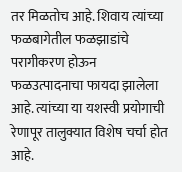तर मिळतोच आहे. शिवाय त्यांच्या फळबागेतील फळझाडांचे परागीकरण होऊन फळउत्पादनाचा फायदा झालेला आहे. त्यांच्या या यशस्वी प्रयोगाची रेणापूर तालुक्यात विशेष चर्चा होत आहे.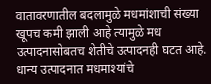वातावरणातील बदलामुळे मधमांशाची संख्या खूपच कमी झाली आहे त्यामुळे मध उत्पादनासोबतच शेतीचे उत्पादनही घटत आहे. धान्य उत्पादनात मधमाश्यांचे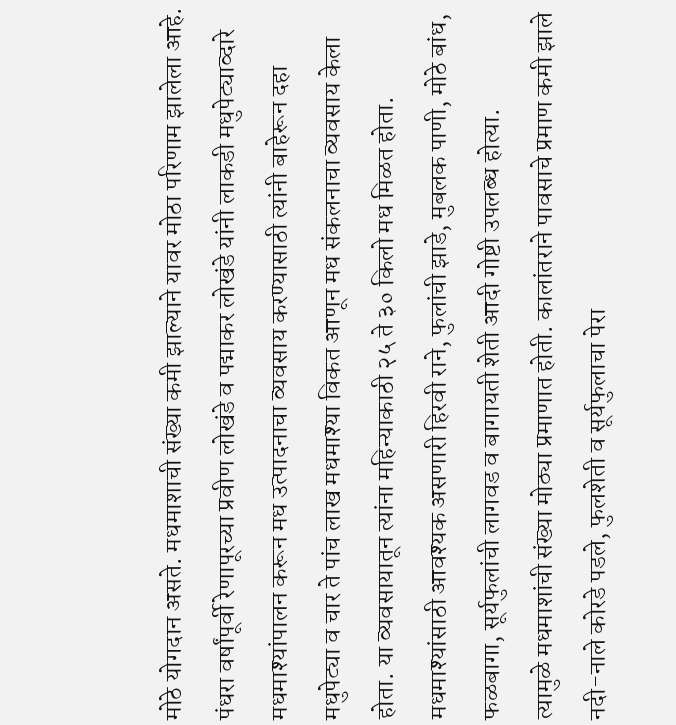मोठे योगदान असते. मधमाशाची संख्या कमी झाल्याने यावर मोठा परिणाम झालेला आहे. पंधरा वर्षांपूर्वी रेणापूरच्या प्रवीण लोखंडे व पद्माकर लोखंडे यांनी लाकडी मधुपेट्याव्दारे मधमाश्यांपालन करून मध उत्पादनाचा व्यवसाय करण्यासाठी त्यांनी बाहेरून दहा मधुपेट्या व चार ते पांच लाख मधमाश्या विकत आणून मध संकलनाचा व्यवसाय केला होता. या व्यवसायातून त्यांना महिन्याकाठी २५ ते ३० किलो मध मिळत होता. मधमाश्यांसाठी आवश्यक असणारी हिरवी राने, फुलांची झाडे, मुबलक पाणी, मोठे बांध, फळबागा, सूर्यफुलांची लागवड व बागायती शेती आदी गोष्टी उपलब्ध होत्या.
त्यामुळे मधमाशांची संख्या मोठ्या प्रमाणात होती. कालांतराने पावसाचे प्रमाण कमी झाले नदी-नाले कोरडे पडले, फुलशेती व सूर्यफुलाचा पेरा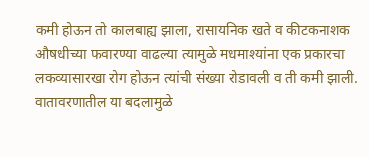कमी होऊन तो कालबाह्य झाला, रासायनिक खते व कीटकनाशक औषधीच्या फवारण्या वाढल्या त्यामुळे मधमाश्यांना एक प्रकारचा लकव्यासारखा रोग होऊन त्यांची संख्या रोडावली व ती कमी झाली. वातावरणातील या बदलामुळे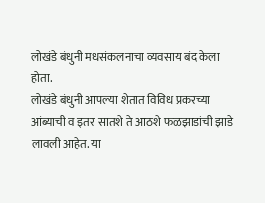लोखंडे बंधुनी मधसंकलनाचा व्यवसाय बंद केला होता.
लोखंडे बंधुनी आपल्या शेतात विविध प्रकरच्या आंब्याची व इतर सातशे ते आठशे फळझाडांची झाडे लावली आहेत. या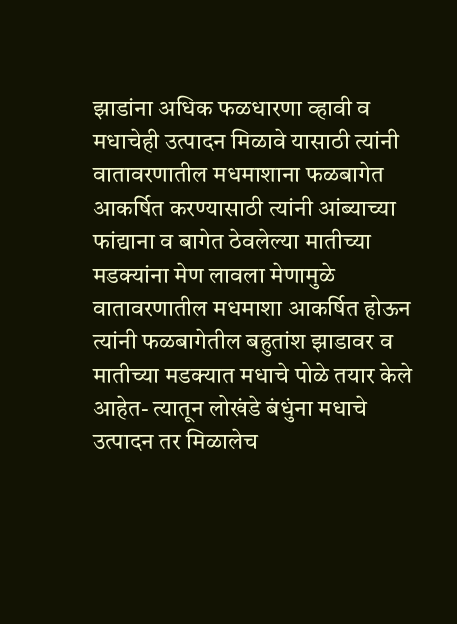झाडांना अधिक फळधारणा व्हावी व मधाचेही उत्पादन मिळावे यासाठी त्यांनी वातावरणातील मधमाशाना फळबागेत आकर्षित करण्यासाठी त्यांनी आंब्याच्या फांद्याना व बागेत ठेवलेल्या मातीच्या मडक्यांना मेण लावला मेणामुळे वातावरणातील मधमाशा आकर्षित होऊन त्यांनी फळबागेतील बहुतांश झाडावर व मातीच्या मडक्यात मधाचे पोळे तयार केले आहेत- त्यातून लोखंडे बंधुंना मधाचे उत्पादन तर मिळालेच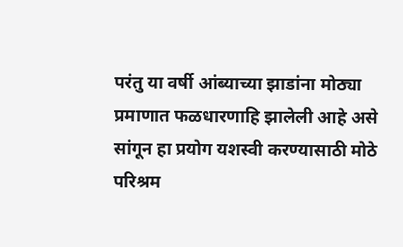परंतु या वर्षी आंब्याच्या झाडांना मोठ्या प्रमाणात फळधारणाहि झालेली आहे असे सांगून हा प्रयोग यशस्वी करण्यासाठी मोठे परिश्रम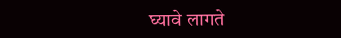घ्यावे लागते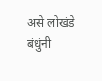असे लोखंडे बंधुंनी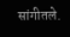सांगीतले.